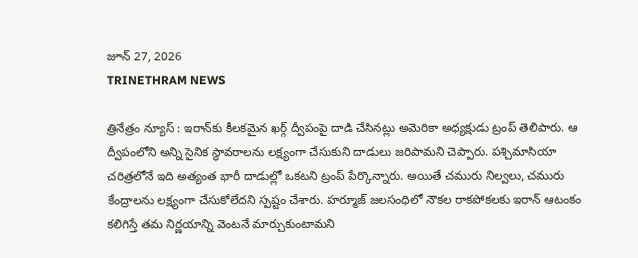జూన్ 27, 2026
TRINETHRAM NEWS

త్రినేత్రం న్యూస్ : ఇరాన్‌కు కీలకమైన ఖర్గ్‌ ద్వీపంపై దాడి చేసినట్లు అమెరికా అధ్యక్షుడు ట్రంప్‌ తెలిపారు. ఆ ద్వీపంలోని అన్ని సైనిక స్థావరాలను లక్ష్యంగా చేసుకుని దాడులు జరిపామని చెప్పారు. పశ్చిమాసియా చరిత్రలోనే ఇది అత్యంత భారీ దాడుల్లో ఒకటని ట్రంప్‌ పేర్కొన్నారు. అయితే చమురు నిల్వలు, చమురు కేంద్రాలను లక్ష్యంగా చేసుకోలేదని స్పష్టం చేశారు. హర్మూజ్‌ జలసంధిలో నౌకల రాకపోకలకు ఇరాన్‌ ఆటంకం కలిగిస్తే తమ నిర్ణయాన్ని వెంటనే మార్చుకుంటామని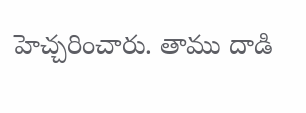హెచ్చరించారు. తాము దాడి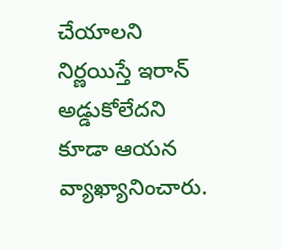చేయాలని నిర్ణయిస్తే ఇరాన్‌ అడ్డుకోలేదని కూడా ఆయన వ్యాఖ్యానించారు.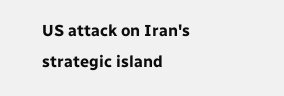US attack on Iran's strategic island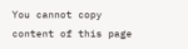You cannot copy content of this page